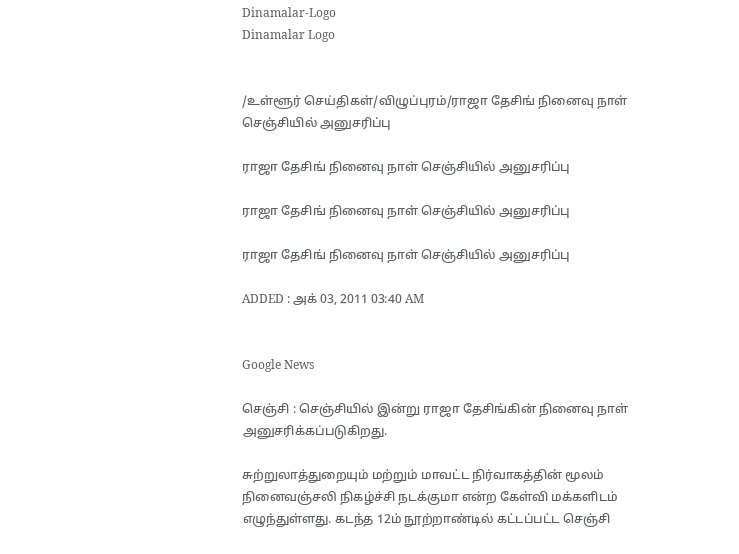Dinamalar-Logo
Dinamalar Logo


/உள்ளூர் செய்திகள்/விழுப்புரம்/ராஜா தேசிங் நினைவு நாள் செஞ்சியில் அனுசரிப்பு

ராஜா தேசிங் நினைவு நாள் செஞ்சியில் அனுசரிப்பு

ராஜா தேசிங் நினைவு நாள் செஞ்சியில் அனுசரிப்பு

ராஜா தேசிங் நினைவு நாள் செஞ்சியில் அனுசரிப்பு

ADDED : அக் 03, 2011 03:40 AM


Google News

செஞ்சி : செஞ்சியில் இன்று ராஜா தேசிங்கின் நினைவு நாள் அனுசரிக்கப்படுகிறது.

சுற்றுலாத்துறையும் மற்றும் மாவட்ட நிர்வாகத்தின் மூலம் நினைவஞ்சலி நிகழ்ச்சி நடக்குமா என்ற கேள்வி மக்களிடம் எழுந்துள்ளது. கடந்த 12ம் நூற்றாண்டில் கட்டப்பட்ட செஞ்சி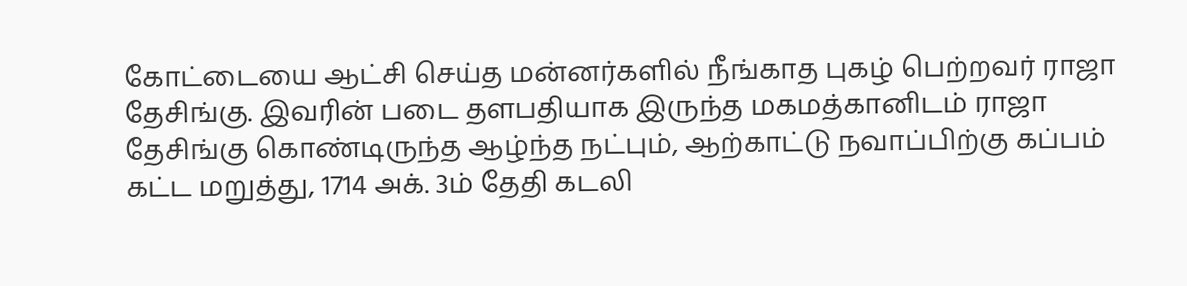கோட்டையை ஆட்சி செய்த மன்னர்களில் நீங்காத புகழ் பெற்றவர் ராஜா தேசிங்கு. இவரின் படை தளபதியாக இருந்த மகமத்கானிடம் ராஜா தேசிங்கு கொண்டிருந்த ஆழ்ந்த நட்பும், ஆற்காட்டு நவாப்பிற்கு கப்பம் கட்ட மறுத்து, 1714 அக். 3ம் தேதி கடலி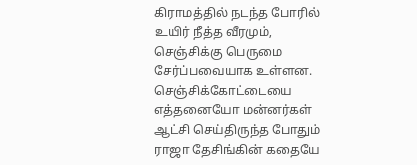கிராமத்தில் நடந்த போரில் உயிர் நீத்த வீரமும், செஞ்சிக்கு பெருமை சேர்ப்பவையாக உள்ளன. செஞ்சிக்கோட்டையை எத்தனையோ மன்னர்கள் ஆட்சி செய்திருந்த போதும் ராஜா தேசிங்கின் கதையே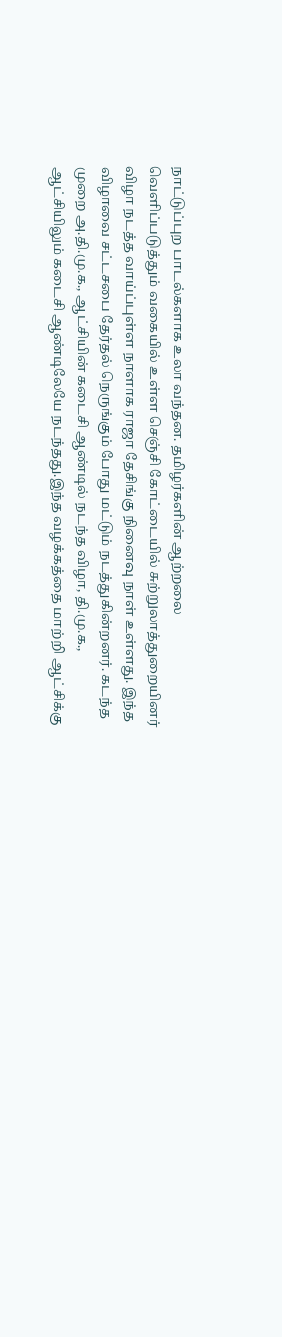நாட்டுப்புற பாடல்களாக உலா வந்தன. தமிழர்களின் ஆற்றலை வெளிப்படுத்தும் வகையில் உள்ள செஞ்சி கோட்டையில் சுற்றுலாத்துறையினர் விழா நடத்த வாய்ப்புள்ள நாளாக ராஜா தேசிங்கு நினைவு நாள் உள்ளது. இந்த விழாவை சட்டசபை தேர்தல் நெருங்கும் போது மட்டும் நடத்துகின்றனர். கடந்த முறை அ.தி.மு.க., ஆட்சியின் கடைசி ஆண்டில் நடந்த விழா, தி.மு.க., ஆட்சியிலும் கடைசி ஆண்டிலேயே நடந்தது.இந்த வழக்கத்தை மாற்றி ஆட்சிக்கு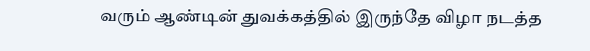வரும் ஆண்டின் துவக்கத்தில் இருந்தே விழா நடத்த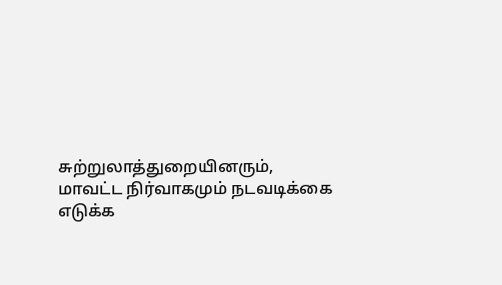சுற்றுலாத்துறையினரும், மாவட்ட நிர்வாகமும் நடவடிக்கை எடுக்க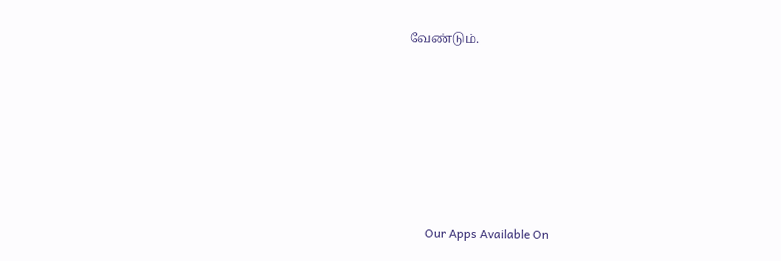வேண்டும்.







      Our Apps Available On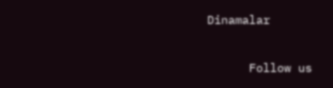Dinamalar

      Follow us